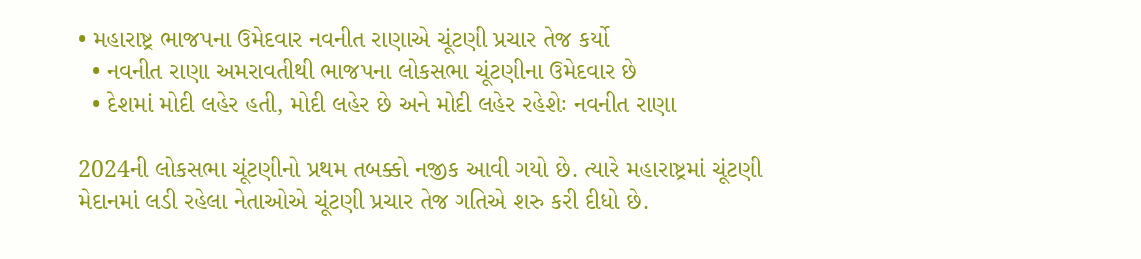• મહારાષ્ટ્ર ભાજપના ઉમેદવાર નવનીત રાણાએ ચૂંટણી પ્રચાર તેજ કર્યો
  • નવનીત રાણા અમરાવતીથી ભાજપના લોકસભા ચૂંટણીના ઉમેદવાર છે
  • દેશમાં મોદી લહેર હતી, મોદી લહેર છે અને મોદી લહેર રહેશેઃ નવનીત રાણા

2024ની લોકસભા ચૂંટણીનો પ્રથમ તબક્કો નજીક આવી ગયો છે. ત્યારે મહારાષ્ટ્રમાં ચૂંટણી મેદાનમાં લડી રહેલા નેતાઓએ ચૂંટણી પ્રચાર તેજ ગતિએ શરુ કરી દીધો છે.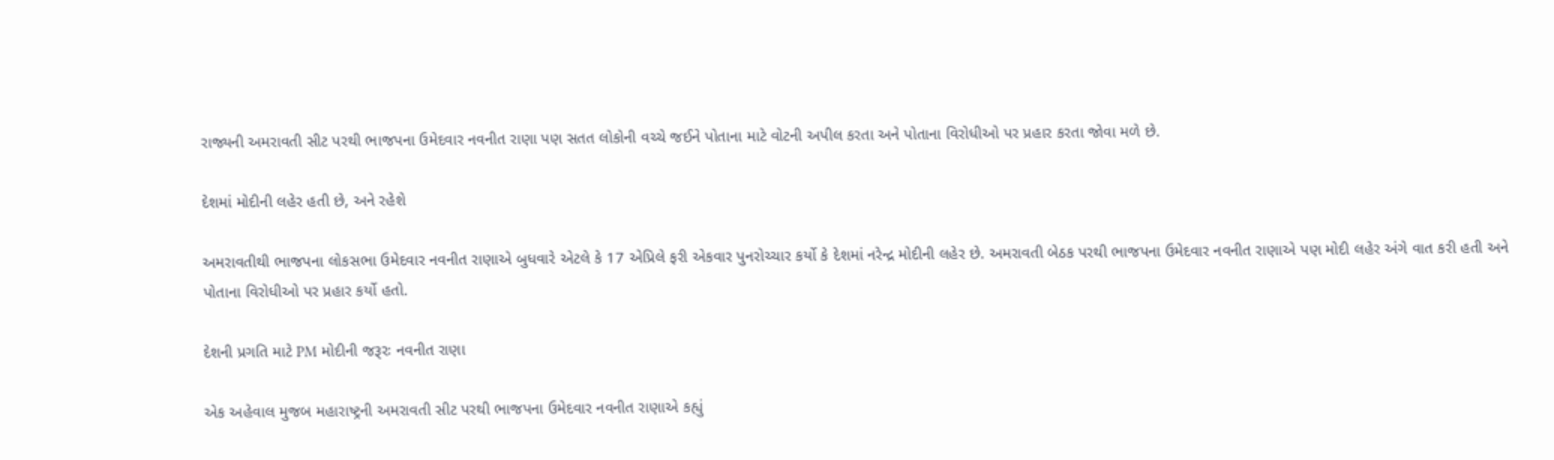રાજ્યની અમરાવતી સીટ પરથી ભાજપના ઉમેદવાર નવનીત રાણા પણ સતત લોકોની વચ્ચે જઈને પોતાના માટે વોટની અપીલ કરતા અને પોતાના વિરોધીઓ પર પ્રહાર કરતા જોવા મળે છે.

દેશમાં મોદીની લહેર હતી છે, અને રહેશે

અમરાવતીથી ભાજપના લોકસભા ઉમેદવાર નવનીત રાણાએ બુધવારે એટલે કે 17 એપ્રિલે ફરી એકવાર પુનરોચ્ચાર કર્યો કે દેશમાં નરેન્દ્ર મોદીની લહેર છે. અમરાવતી બેઠક પરથી ભાજપના ઉમેદવાર નવનીત રાણાએ પણ મોદી લહેર અંગે વાત કરી હતી અને પોતાના વિરોધીઓ પર પ્રહાર કર્યો હતો.

દેશની પ્રગતિ માટે PM મોદીની જરૂરઃ નવનીત રાણા

એક અહેવાલ મુજબ મહારાષ્ટ્રની અમરાવતી સીટ પરથી ભાજપના ઉમેદવાર નવનીત રાણાએ કહ્યું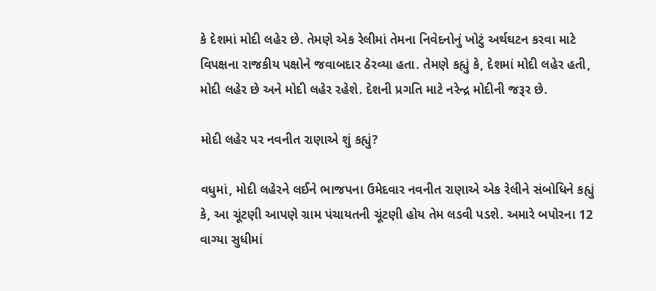કે દેશમાં મોદી લહેર છે. તેમણે એક રેલીમાં તેમના નિવેદનોનું ખોટું અર્થઘટન કરવા માટે વિપક્ષના રાજકીય પક્ષોને જવાબદાર ઠેરવ્યા હતા. તેમણે કહ્યું કે, દેશમાં મોદી લહેર હતી, મોદી લહેર છે અને મોદી લહેર રહેશે. દેશની પ્રગતિ માટે નરેન્દ્ર મોદીની જરૂર છે.

મોદી લહેર પર નવનીત રાણાએ શું કહ્યું?

વધુમાં, મોદી લહેરને લઈને ભાજપના ઉમેદવાર નવનીત રાણાએ એક રેલીને સંબોધિને કહ્યું કે, આ ચૂંટણી આપણે ગ્રામ પંચાયતની ચૂંટણી હોય તેમ લડવી પડશે. અમારે બપોરના 12 વાગ્યા સુધીમાં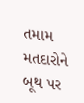તમામ મતદારોને બૂથ પર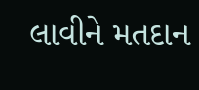લાવીને મતદાન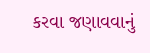કરવા જણાવવાનું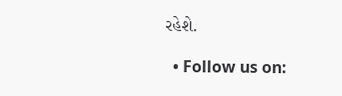રહેશે.

  • Follow us on: